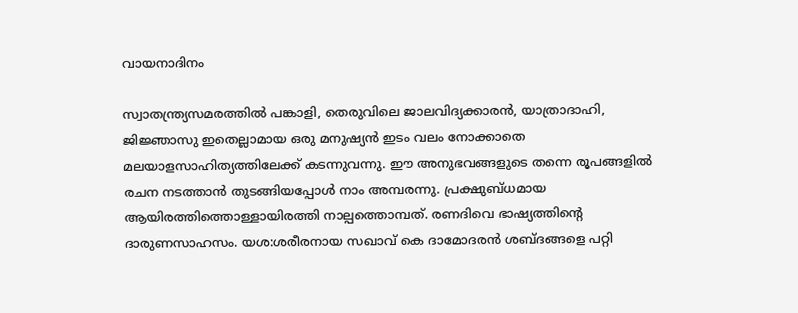വായനാദിനം

സ്വാതന്ത്ര്യസമരത്തില്‍ പങ്കാളി, തെരുവിലെ ജാലവിദ്യക്കാരന്‍, യാത്രാദാഹി, ജിജ്ഞാസു ഇതെല്ലാമായ ഒരു മനുഷ്യന്‍ ഇടം വലം നോക്കാതെ മലയാളസാഹിത്യത്തിലേക്ക് കടന്നുവന്നു. ഈ അനുഭവങ്ങളുടെ തന്നെ രൂപങ്ങളില്‍ രചന നടത്താന്‍ തുടങ്ങിയപ്പോള്‍ നാം അമ്പരന്നു. പ്രക്ഷുബ്ധമായ ആയിരത്തിത്തൊള്ളായിരത്തി നാല്പത്തൊമ്പത്. രണദിവെ ഭാഷ്യത്തിന്റെ ദാരുണസാഹസം. യശ:ശരീരനായ സഖാവ് കെ ദാമോദരന്‍ ശബ്ദങ്ങളെ പറ്റി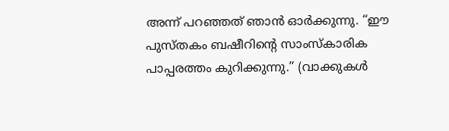അന്ന് പറഞ്ഞത് ഞാന്‍ ഓര്‍ക്കുന്നു. “ഈ പുസ്തകം ബഷീറിന്റെ സാംസ്കാരിക പാപ്പരത്തം കുറിക്കുന്നു.” (വാക്കുകള്‍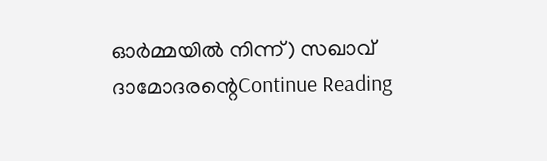ഓര്‍മ്മയില്‍ നിന്ന്) സഖാവ് ദാമോദരന്റെContinue Reading